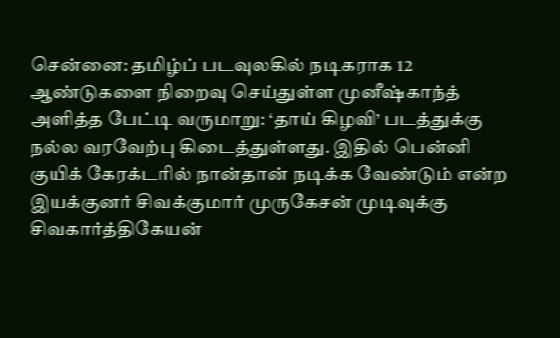சென்னை: தமிழ்ப் படவுலகில் நடிகராக 12 ஆண்டுகளை நிறைவு செய்துள்ள முனீஷ்காந்த் அளித்த பேட்டி வருமாறு: ‘தாய் கிழவி’ படத்துக்கு நல்ல வரவேற்பு கிடைத்துள்ளது. இதில் பென்னி குயிக் கேரக்டரில் நான்தான் நடிக்க வேண்டும் என்ற இயக்குனர் சிவக்குமார் முருகேசன் முடிவுக்கு சிவகார்த்திகேயன்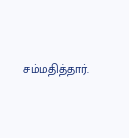சம்மதித்தார்.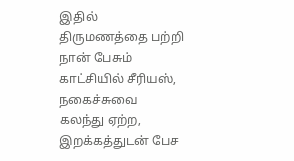இதில் திருமணத்தை பற்றி நான் பேசும் காட்சியில் சீரியஸ், நகைச்சுவை கலந்து ஏற்ற, இறக்கத்துடன் பேச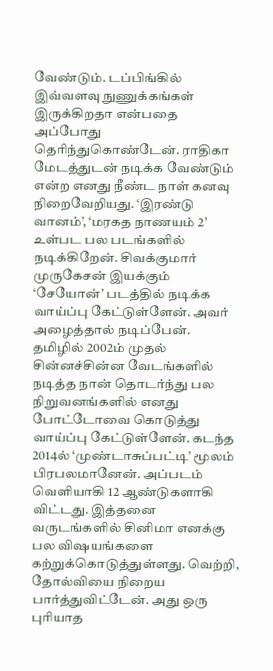வேண்டும். டப்பிங்கில் இவ்வளவு நுணுக்கங்கள் இருக்கிறதா என்பதை அப்போது தெரிந்துகொண்டேன். ராதிகா மேடத்துடன் நடிக்க வேண்டும் என்ற எனது நீண்ட நாள் கனவு நிறைவேறியது. ‘இரண்டு வானம்’, ‘மரகத நாணயம் 2’ உள்பட பல படங்களில் நடிக்கிறேன். சிவக்குமார் முருகேசன் இயக்கும் ‘சேயோன்’ படத்தில் நடிக்க வாய்ப்பு கேட்டுள்ளேன். அவர் அழைத்தால் நடிப்பேன்.
தமிழில் 2002ம் முதல் சின்னச்சின்ன வேடங்களில் நடித்த நான் தொடர்ந்து பல நிறுவனங்களில் எனது போட்டோவை கொடுத்து வாய்ப்பு கேட்டுள்ளேன். கடந்த 2014ல் ‘முண்டாசுப்பட்டி’ மூலம் பிரபலமானேன். அப்படம் வெளியாகி 12 ஆண்டுகளாகி விட்டது. இத்தனை வருடங்களில் சினிமா எனக்கு பல விஷயங்களை கற்றுக்கொடுத்துள்ளது. வெற்றி, தோல்வியை நிறைய பார்த்துவிட்டேன். அது ஒரு புரியாத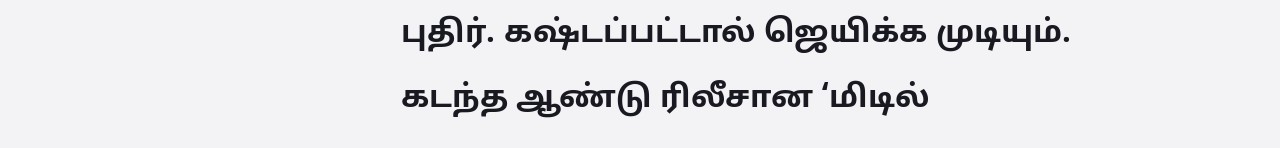புதிர். கஷ்டப்பட்டால் ஜெயிக்க முடியும். கடந்த ஆண்டு ரிலீசான ‘மிடில்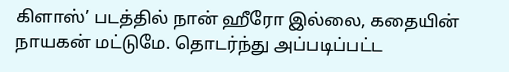கிளாஸ்’ படத்தில் நான் ஹீரோ இல்லை, கதையின் நாயகன் மட்டுமே. தொடர்ந்து அப்படிப்பட்ட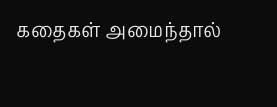கதைகள் அமைந்தால்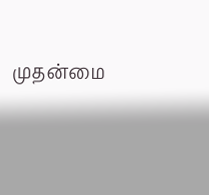முதன்மை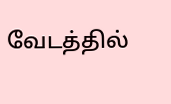வேடத்தில்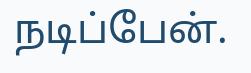நடிப்பேன்.